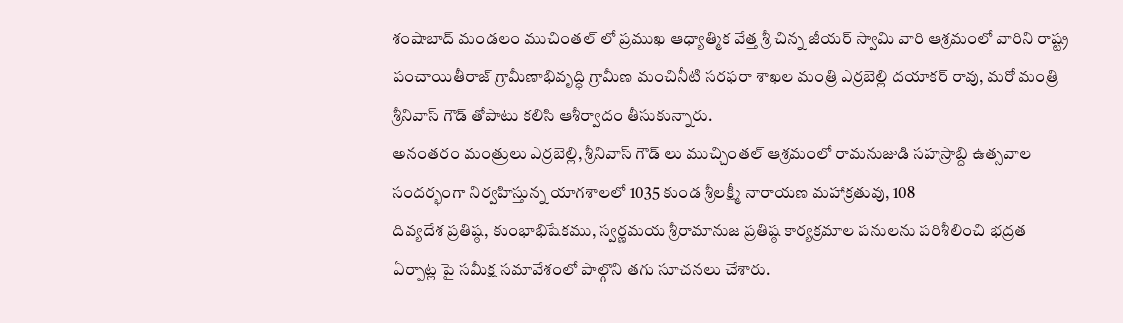శంషాబాద్ మండలం ముచింతల్ లో ప్రముఖ ఆధ్యాత్మిక వేత్త శ్రీ చిన్న జీయర్ స్వామి వారి ఆశ్రమంలో వారిని రాష్ట్ర పంచాయితీరాజ్ గ్రామీణాభివృద్ధి గ్రామీణ మంచినీటి సరఫరా శాఖల మంత్రి ఎర్రబెల్లి దయాకర్ రావు, మరో మంత్రి శ్రీనివాస్ గౌడ్ తోపాటు కలిసి ఆశీర్వాదం తీసుకున్నారు.
అనంతరం మంత్రులు ఎర్రబెల్లి, శ్రీనివాస్ గౌడ్ లు ముచ్చింతల్ ఆశ్రమంలో రామనుజుడి సహస్రాబ్ది ఉత్సవాల సందర్భంగా నిర్వహిస్తున్న యాగశాలలో 1035 కుండ శ్రీలక్ష్మీ నారాయణ మహాక్రతువు, 108
దివ్యదేశ ప్రతిష్ఠ, కుంభాభిషేకము, స్వర్ణమయ శ్రీరామానుజ ప్రతిష్ఠ కార్యక్రమాల పనులను పరిశీలించి భద్రత ఏర్పాట్ల పై సమీక్ష సమావేశంలో పాల్గొని తగు సూచనలు చేశారు.